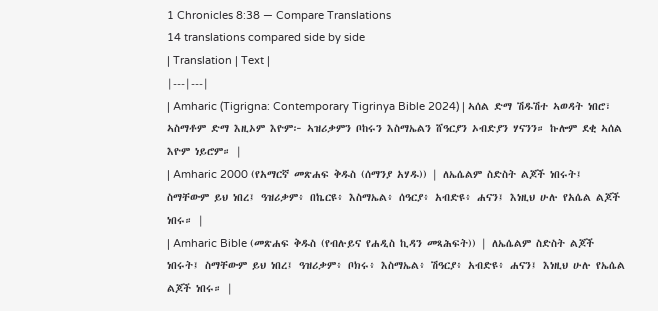1 Chronicles 8:38 — Compare Translations
14 translations compared side by side
| Translation | Text |
|---|---|
| Amharic (Tigrigna: Contemporary Tigrinya Bible 2024) | ኣሰል ድማ ሽዱሽተ ኣወዳት ነበሮ፣ ኣስማቶም ድማ እዚኦም እዮም፦ ኣዝሪቃምን ቦከሩን እስማኤልን ሸዓርያን ኦብድያን ሃናንን። ኩሎም ደቂ ኣሰል እዮም ነይሮም። |
| Amharic 2000 (የአማርኛ መጽሐፍ ቅዱስ (ሰማንያ አሃዱ)) | ለኤሴልም ስድስት ልጆች ነበሩት፤ ስማቸውም ይህ ነበረ፤ ዓዝሪቃም፥ በኬርዩ፥ እስማኤል፥ ሰዓርያ፥ አብድዩ፥ ሐናን፤ እነዚህ ሁሉ የአሴል ልጆች ነበሩ። |
| Amharic Bible (መጽሐፍ ቅዱስ (የብሉይና የሐዲስ ኪዳን መጻሕፍት)) | ለኤሴልም ስድስት ልጆች ነበሩት፤ ስማቸውም ይህ ነበረ፤ ዓዝሪቃም፥ ቦክሩ፥ እስማኤል፥ ሽዓርያ፥ አብድዩ፥ ሐናን፤ እነዚህ ሁሉ የኤሴል ልጆች ነበሩ። |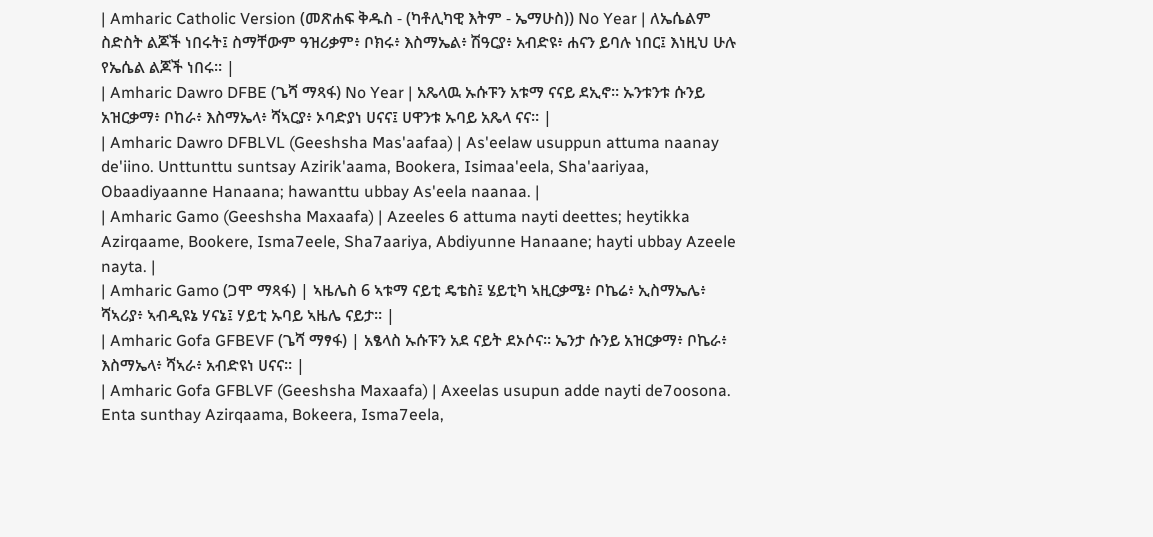| Amharic Catholic Version (መጽሐፍ ቅዱስ - (ካቶሊካዊ እትም - ኤማሁስ)) No Year | ለኤሴልም ስድስት ልጆች ነበሩት፤ ስማቸውም ዓዝሪቃም፥ ቦክሩ፥ እስማኤል፥ ሽዓርያ፥ አብድዩ፥ ሐናን ይባሉ ነበር፤ እነዚህ ሁሉ የኤሴል ልጆች ነበሩ። |
| Amharic Dawro DFBE (ጌሻ ማጻፋ) No Year | አጼላዉ ኡሱፑን አቱማ ናናይ ደኢኖ። ኡንቱንቱ ሱንይ አዝርቃማ፥ ቦከራ፥ እስማኤላ፥ ሻኣርያ፥ ኦባድያነ ሀናና፤ ሀዋንቱ ኡባይ አጼላ ናና። |
| Amharic Dawro DFBLVL (Geeshsha Mas'aafaa) | As'eelaw usuppun attuma naanay de'iino. Unttunttu suntsay Azirik'aama, Bookera, Isimaa'eela, Sha'aariyaa, Obaadiyaanne Hanaana; hawanttu ubbay As'eela naanaa. |
| Amharic Gamo (Geeshsha Maxaafa) | Azeeles 6 attuma nayti deettes; heytikka Azirqaame, Bookere, Isma7eele, Sha7aariya, Abdiyunne Hanaane; hayti ubbay Azeele nayta. |
| Amharic Gamo (ጋሞ ማጻፋ) | ኣዜሌስ 6 ኣቱማ ናይቲ ዴቴስ፤ ሄይቲካ ኣዚርቃሜ፥ ቦኬሬ፥ ኢስማኤሌ፥ ሻኣሪያ፥ ኣብዲዩኔ ሃናኔ፤ ሃይቲ ኡባይ ኣዜሌ ናይታ። |
| Amharic Gofa GFBEVF (ጌሻ ማፃፋ) | አፄላስ ኡሱፑን አደ ናይት ደኦሶና። ኤንታ ሱንይ አዝርቃማ፥ ቦኬራ፥ እስማኤላ፥ ሻኣራ፥ አብድዩነ ሀናና። |
| Amharic Gofa GFBLVF (Geeshsha Maxaafa) | Axeelas usupun adde nayti de7oosona. Enta sunthay Azirqaama, Bokeera, Isma7eela,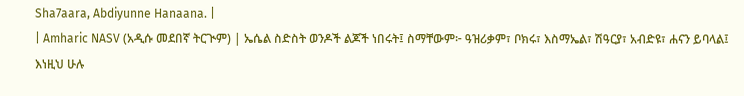Sha7aara, Abdiyunne Hanaana. |
| Amharic NASV (አዲሱ መደበኛ ትርጒም) | ኤሴል ስድስት ወንዶች ልጆች ነበሩት፤ ስማቸውም፦ ዓዝሪቃም፣ ቦክሩ፣ እስማኤል፣ ሽዓርያ፣ አብድዩ፣ ሐናን ይባላል፤ እነዚህ ሁሉ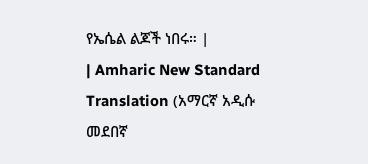የኤሴል ልጆች ነበሩ። |
| Amharic New Standard Translation (አማርኛ አዲሱ መደበኛ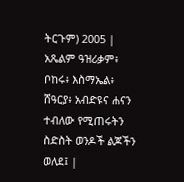ትርጉም) 2005 | አጼልም ዓዝሪቃም፥ ቦከሩ፥ እስማኤል፥ ሸዓርያ፥ አብድዩና ሐናን ተብለው የሚጠሩትን ስድስት ወንዶች ልጆችን ወለደ፤ |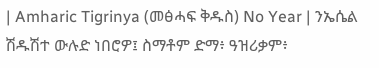| Amharic Tigrinya (መፅሓፍ ቅዱስ) No Year | ንኤሴል ሽዱሽተ ውሉድ ነበሮዎ፤ ስማቶም ድማ፥ ዓዝሪቃም፥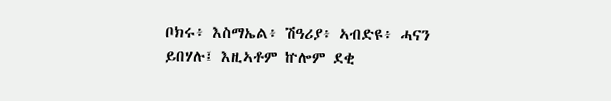ቦክሩ፥ እስማኤል፥ ሽዓሪያ፥ ኣብድዩ፥ ሓናን ይበሃሉ፤ እዚኣቶም ኵሎም ደቂ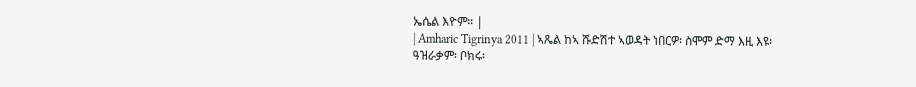ኤሴል እዮም። |
| Amharic Tigrinya 2011 | ኣጼል ከኣ ሹድሽተ ኣወዳት ነበርዎ፡ ስሞም ድማ እዚ እዩ፡ ዓዝራቃም፡ ቦክሩ፡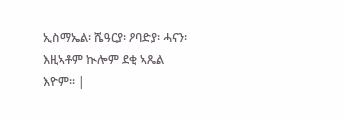ኢስማኤል፡ ሼዓርያ፡ ዖባድያ፡ ሓናን፡ እዚኣቶም ኲሎም ደቂ ኣጼል እዮም። |